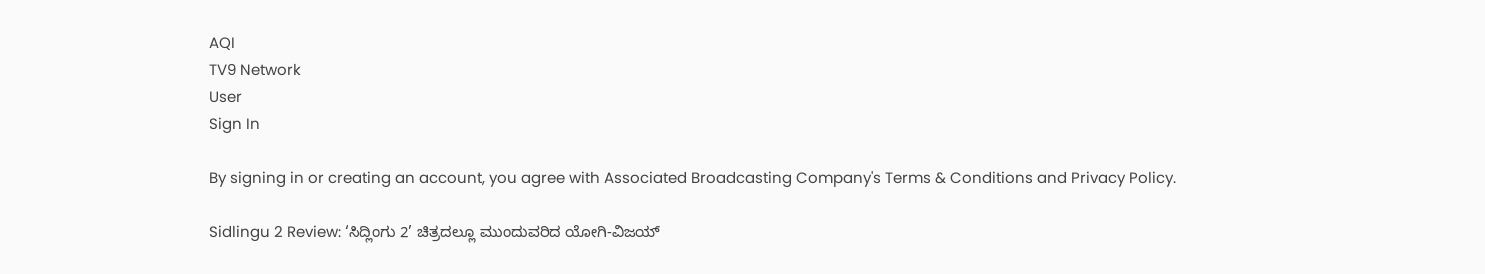AQI
TV9 Network
User
Sign In

By signing in or creating an account, you agree with Associated Broadcasting Company's Terms & Conditions and Privacy Policy.

Sidlingu 2 Review: ‘ಸಿದ್ಲಿಂಗು 2’ ಚಿತ್ರದಲ್ಲೂ ಮುಂದುವರಿದ ಯೋಗಿ-ವಿಜಯ್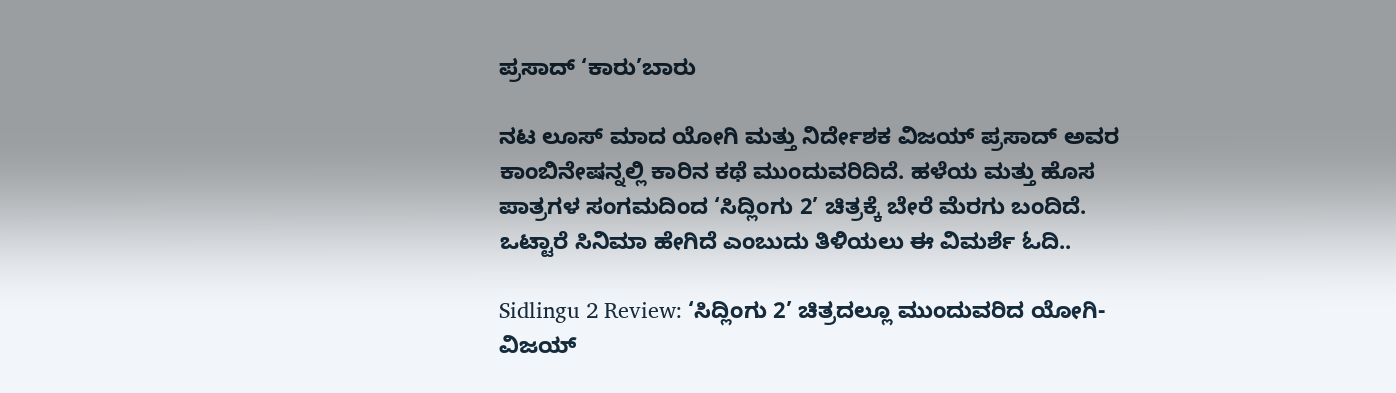ಪ್ರಸಾದ್ ‘ಕಾರು’ಬಾರು

ನಟ ಲೂಸ್ ಮಾದ ಯೋಗಿ ಮತ್ತು ನಿರ್ದೇಶಕ ವಿಜಯ್ ಪ್ರಸಾದ್ ಅವರ ಕಾಂಬಿನೇಷನ್ನಲ್ಲಿ ಕಾರಿನ ಕಥೆ ಮುಂದುವರಿದಿದೆ. ಹಳೆಯ ಮತ್ತು ಹೊಸ ಪಾತ್ರಗಳ ಸಂಗಮದಿಂದ ‘ಸಿದ್ಲಿಂಗು 2’ ಚಿತ್ರಕ್ಕೆ ಬೇರೆ ಮೆರಗು ಬಂದಿದೆ. ಒಟ್ಟಾರೆ ಸಿನಿಮಾ ಹೇಗಿದೆ ಎಂಬುದು ತಿಳಿಯಲು ಈ ವಿಮರ್ಶೆ ಓದಿ..

Sidlingu 2 Review: ‘ಸಿದ್ಲಿಂಗು 2’ ಚಿತ್ರದಲ್ಲೂ ಮುಂದುವರಿದ ಯೋಗಿ-ವಿಜಯ್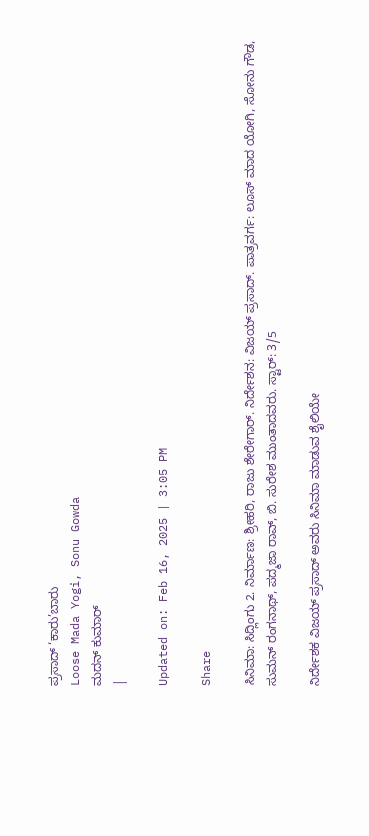ಪ್ರಸಾದ್ ‘ಕಾರು’ಬಾರು
Loose Mada Yogi, Sonu Gowda
ಮದನ್ ಕುಮಾರ್
|

Updated on: Feb 16, 2025 | 3:05 PM

Share

ಸಿನಿಮಾ: ಸಿದ್ಲಿಂಗು 2. ನಿರ್ಮಾಣ: ಶ್ರೀಹರಿ, ರಾಜು ಶೇರೇಗಾರ್. ನಿರ್ದೇಶನ: ವಿಜಯ್ ಪ್ರಸಾದ್. ಪಾತ್ರವರ್ಗ: ಲೂಸ್ ಮಾದ ಯೋಗಿ, ಸೋನು ಗೌಡ, ಸುಮನ್ ರಂಗನಾಥ್, ಪದ್ಮಜಾ ರಾವ್, ಬಿ. ಸುರೇಶ ಮುಂತಾದವರು. ಸ್ಟಾರ್: 3/5

ನಿರ್ದೇಶಕ ವಿಜಯ್ ಪ್ರಸಾದ್ ಅವರು ಸಿನಿಮಾ ಮಾಡುವ ಶೈಲಿಯೇ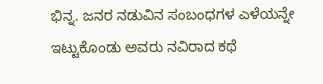ಭಿನ್ನ. ಜನರ ನಡುವಿನ ಸಂಬಂಧಗಳ ಎಳೆಯನ್ನೇ ಇಟ್ಟುಕೊಂಡು ಅವರು ನವಿರಾದ ಕಥೆ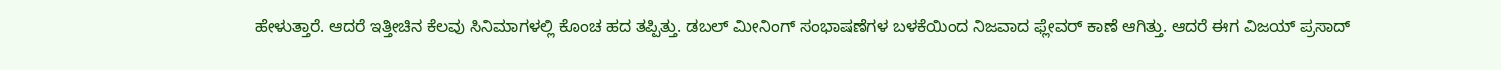ಹೇಳುತ್ತಾರೆ. ಆದರೆ ಇತ್ತೀಚಿನ ಕೆಲವು ಸಿನಿಮಾಗಳಲ್ಲಿ ಕೊಂಚ ಹದ ತಪ್ಪಿತ್ತು. ಡಬಲ್ ಮೀನಿಂಗ್ ಸಂಭಾಷಣೆಗಳ ಬಳಕೆಯಿಂದ ನಿಜವಾದ ಫ್ಲೇವರ್ ಕಾಣೆ ಆಗಿತ್ತು. ಆದರೆ ಈಗ ವಿಜಯ್ ಪ್ರಸಾದ್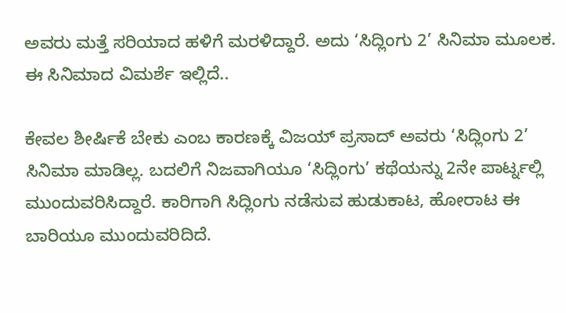ಅವರು ಮತ್ತೆ ಸರಿಯಾದ ಹಳಿಗೆ ಮರಳಿದ್ದಾರೆ. ಅದು ‘ಸಿದ್ಲಿಂಗು 2’ ಸಿನಿಮಾ ಮೂಲಕ. ಈ ಸಿನಿಮಾದ ವಿಮರ್ಶೆ ಇಲ್ಲಿದೆ..

ಕೇವಲ ಶೀರ್ಷಿಕೆ ಬೇಕು ಎಂಬ ಕಾರಣಕ್ಕೆ ವಿಜಯ್ ಪ್ರಸಾದ್ ಅವರು ‘ಸಿದ್ಲಿಂಗು 2’ ಸಿನಿಮಾ ಮಾಡಿಲ್ಲ. ಬದಲಿಗೆ ನಿಜವಾಗಿಯೂ ‘ಸಿದ್ಲಿಂಗು’ ಕಥೆಯನ್ನು 2ನೇ ಪಾರ್ಟ್ನಲ್ಲಿ ಮುಂದುವರಿಸಿದ್ದಾರೆ. ಕಾರಿಗಾಗಿ ಸಿದ್ಲಿಂಗು ನಡೆಸುವ ಹುಡುಕಾಟ, ಹೋರಾಟ ಈ ಬಾರಿಯೂ ಮುಂದುವರಿದಿದೆ.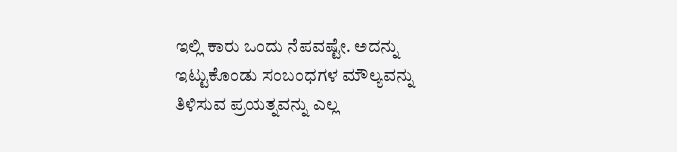ಇಲ್ಲಿ ಕಾರು ಒಂದು ನೆಪವಷ್ಟೇ. ಅದನ್ನು ಇಟ್ಟುಕೊಂಡು ಸಂಬಂಧಗಳ ಮೌಲ್ಯವನ್ನು ತಿಳಿಸುವ ಪ್ರಯತ್ನವನ್ನು ಎಲ್ಲ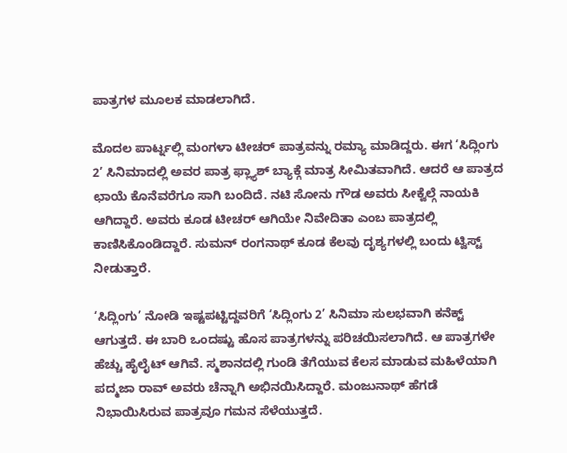ಪಾತ್ರಗಳ ಮೂಲಕ ಮಾಡಲಾಗಿದೆ.

ಮೊದಲ ಪಾರ್ಟ್ನಲ್ಲಿ ಮಂಗಳಾ ಟೀಚರ್ ಪಾತ್ರವನ್ನು ರಮ್ಯಾ ಮಾಡಿದ್ದರು. ಈಗ ‘ಸಿದ್ಲಿಂಗು 2’ ಸಿನಿಮಾದಲ್ಲಿ ಅವರ ಪಾತ್ರ ಫ್ಲ್ಯಾಶ್ ಬ್ಯಾಕ್ಗೆ ಮಾತ್ರ ಸೀಮಿತವಾಗಿದೆ. ಆದರೆ ಆ ಪಾತ್ರದ ಛಾಯೆ ಕೊನೆವರೆಗೂ ಸಾಗಿ ಬಂದಿದೆ. ನಟಿ ಸೋನು ಗೌಡ ಅವರು ಸೀಕ್ವೆಲ್ಗೆ ನಾಯಕಿ ಆಗಿದ್ದಾರೆ. ಅವರು ಕೂಡ ಟೀಚರ್ ಆಗಿಯೇ ನಿವೇದಿತಾ ಎಂಬ ಪಾತ್ರದಲ್ಲಿ ಕಾಣಿಸಿಕೊಂಡಿದ್ದಾರೆ. ಸುಮನ್ ರಂಗನಾಥ್ ಕೂಡ ಕೆಲವು ದೃಶ್ಯಗಳಲ್ಲಿ ಬಂದು ಟ್ವಿಸ್ಟ್ ನೀಡುತ್ತಾರೆ.

‘ಸಿದ್ಲಿಂಗು’ ನೋಡಿ ಇಷ್ಟಪಟ್ಟಿದ್ದವರಿಗೆ ‘ಸಿದ್ಲಿಂಗು 2’ ಸಿನಿಮಾ ಸುಲಭವಾಗಿ ಕನೆಕ್ಟ್ ಆಗುತ್ತದೆ. ಈ ಬಾರಿ ಒಂದಷ್ಟು ಹೊಸ ಪಾತ್ರಗಳನ್ನು ಪರಿಚಯಿಸಲಾಗಿದೆ. ಆ ಪಾತ್ರಗಳೇ ಹೆಚ್ಚು ಹೈಲೈಟ್ ಆಗಿವೆ. ಸ್ಮಶಾನದಲ್ಲಿ ಗುಂಡಿ ತೆಗೆಯುವ ಕೆಲಸ ಮಾಡುವ ಮಹಿಳೆಯಾಗಿ ಪದ್ಮಜಾ ರಾವ್ ಅವರು ಚೆನ್ನಾಗಿ ಅಭಿನಯಿಸಿದ್ದಾರೆ. ಮಂಜುನಾಥ್ ಹೆಗಡೆ ನಿಭಾಯಿಸಿರುವ ಪಾತ್ರವೂ ಗಮನ ಸೆಳೆಯುತ್ತದೆ.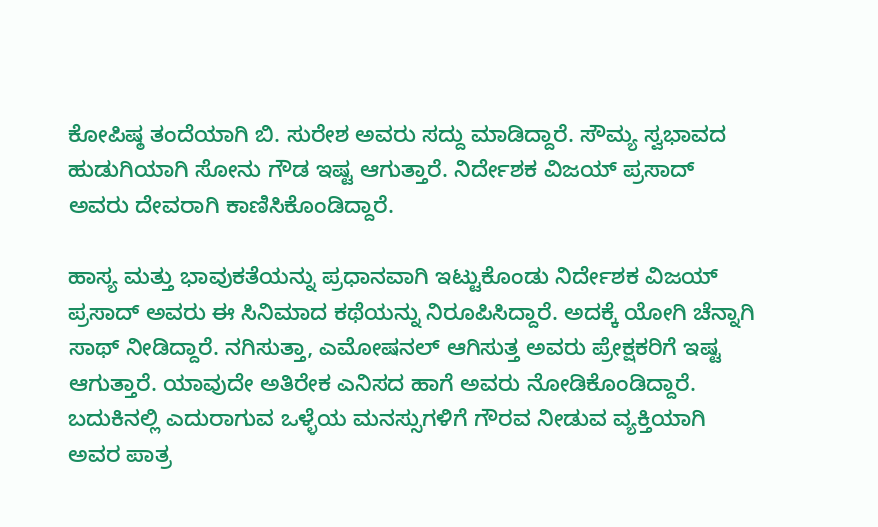ಕೋಪಿಷ್ಠ ತಂದೆಯಾಗಿ ಬಿ. ಸುರೇಶ ಅವರು ಸದ್ದು ಮಾಡಿದ್ದಾರೆ. ಸೌಮ್ಯ ಸ್ವಭಾವದ ಹುಡುಗಿಯಾಗಿ ಸೋನು ಗೌಡ ಇಷ್ಟ ಆಗುತ್ತಾರೆ. ನಿರ್ದೇಶಕ ವಿಜಯ್ ಪ್ರಸಾದ್ ಅವರು ದೇವರಾಗಿ ಕಾಣಿಸಿಕೊಂಡಿದ್ದಾರೆ.

ಹಾಸ್ಯ ಮತ್ತು ಭಾವುಕತೆಯನ್ನು ಪ್ರಧಾನವಾಗಿ ಇಟ್ಟುಕೊಂಡು ನಿರ್ದೇಶಕ ವಿಜಯ್ ಪ್ರಸಾದ್ ಅವರು ಈ ಸಿನಿಮಾದ ಕಥೆಯನ್ನು ನಿರೂಪಿಸಿದ್ದಾರೆ. ಅದಕ್ಕೆ ಯೋಗಿ ಚೆನ್ನಾಗಿ ಸಾಥ್ ನೀಡಿದ್ದಾರೆ. ನಗಿಸುತ್ತಾ, ಎಮೋಷನಲ್ ಆಗಿಸುತ್ತ ಅವರು ಪ್ರೇಕ್ಷಕರಿಗೆ ಇಷ್ಟ ಆಗುತ್ತಾರೆ. ಯಾವುದೇ ಅತಿರೇಕ ಎನಿಸದ ಹಾಗೆ ಅವರು ನೋಡಿಕೊಂಡಿದ್ದಾರೆ. ಬದುಕಿನಲ್ಲಿ ಎದುರಾಗುವ ಒಳ್ಳೆಯ ಮನಸ್ಸುಗಳಿಗೆ ಗೌರವ ನೀಡುವ ವ್ಯಕ್ತಿಯಾಗಿ ಅವರ ಪಾತ್ರ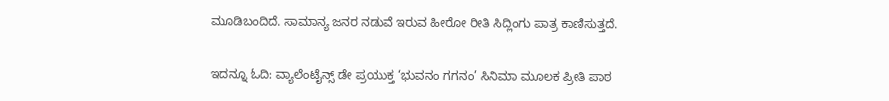ಮೂಡಿಬಂದಿದೆ. ಸಾಮಾನ್ಯ ಜನರ ನಡುವೆ ಇರುವ ಹೀರೋ ರೀತಿ ಸಿದ್ಲಿಂಗು ಪಾತ್ರ ಕಾಣಿಸುತ್ತದೆ.

ಇದನ್ನೂ ಓದಿ: ವ್ಯಾಲೆಂಟೈನ್ಸ್ ಡೇ ಪ್ರಯುಕ್ತ ‘ಭುವನಂ ಗಗನಂ’ ಸಿನಿಮಾ ಮೂಲಕ ಪ್ರೀತಿ ಪಾಠ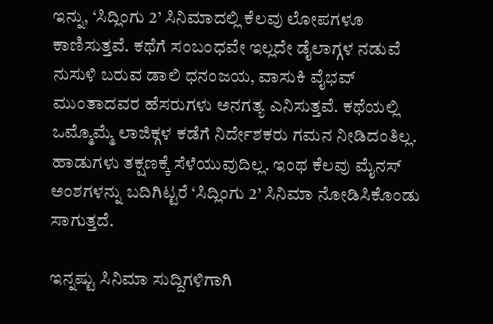ಇನ್ನು, ‘ಸಿದ್ಲಿಂಗು 2’ ಸಿನಿಮಾದಲ್ಲಿ ಕೆಲವು ಲೋಪಗಳೂ ಕಾಣಿಸುತ್ತವೆ. ಕಥೆಗೆ ಸಂಬಂಧವೇ ಇಲ್ಲದೇ ಡೈಲಾಗ್ಗಳ ನಡುವೆ ನುಸುಳಿ ಬರುವ ಡಾಲಿ ಧನಂಜಯ, ವಾಸುಕಿ ವೈಭವ್ ಮುಂತಾದವರ ಹೆಸರುಗಳು ಅನಗತ್ಯ ಎನಿಸುತ್ತವೆ. ಕಥೆಯಲ್ಲಿ ಒಮ್ಮೊಮ್ಮೆ ಲಾಜಿಕ್ಗಳ ಕಡೆಗೆ ನಿರ್ದೇಶಕರು ಗಮನ ನೀಡಿದಂತಿಲ್ಲ. ಹಾಡುಗಳು ತಕ್ಷಣಕ್ಕೆ ಸೆಳೆಯುವುದಿಲ್ಲ. ಇಂಥ ಕೆಲವು ಮೈನಸ್ ಅಂಶಗಳನ್ನು ಬದಿಗಿಟ್ಟರೆ ‘ಸಿದ್ಲಿಂಗು 2’ ಸಿನಿಮಾ ನೋಡಿಸಿಕೊಂಡು ಸಾಗುತ್ತದೆ.

ಇನ್ನಷ್ಟು ಸಿನಿಮಾ ಸುದ್ದಿಗಳಿಗಾಗಿ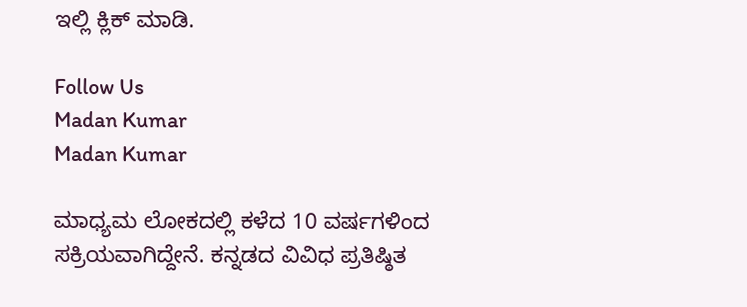ಇಲ್ಲಿ ಕ್ಲಿಕ್ ಮಾಡಿ.

Follow Us
Madan Kumar
Madan Kumar

ಮಾಧ್ಯಮ ಲೋಕದಲ್ಲಿ ಕಳೆದ 10 ವರ್ಷಗಳಿಂದ ಸಕ್ರಿಯವಾಗಿದ್ದೇನೆ. ಕನ್ನಡದ ವಿವಿಧ ಪ್ರತಿಷ್ಠಿತ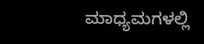ಮಾಧ್ಯಮಗಳಲ್ಲಿ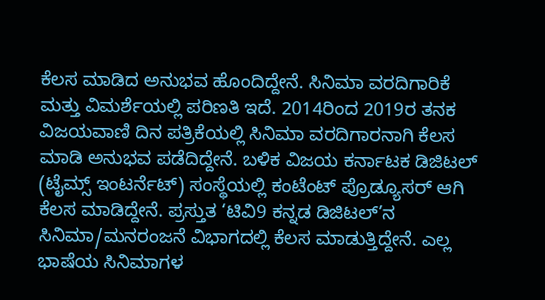ಕೆಲಸ ಮಾಡಿದ ಅನುಭವ ಹೊಂದಿದ್ದೇನೆ. ಸಿನಿಮಾ ವರದಿಗಾರಿಕೆ ಮತ್ತು ವಿಮರ್ಶೆಯಲ್ಲಿ ಪರಿಣತಿ ಇದೆ. 2014ರಿಂದ 2019ರ ತನಕ ವಿಜಯವಾಣಿ ದಿನ ಪತ್ರಿಕೆಯಲ್ಲಿ ಸಿನಿಮಾ ವರದಿಗಾರನಾಗಿ ಕೆಲಸ ಮಾಡಿ ಅನುಭವ ಪಡೆದಿದ್ದೇನೆ. ಬಳಿಕ ವಿಜಯ ಕರ್ನಾಟಕ ಡಿಜಿಟಲ್ (ಟೈಮ್ಸ್ ಇಂಟರ್ನೆಟ್) ಸಂಸ್ಥೆಯಲ್ಲಿ ಕಂಟೆಂಟ್ ಪ್ರೊಡ್ಯೂಸರ್ ಆಗಿ ಕೆಲಸ ಮಾಡಿದ್ದೇನೆ. ಪ್ರಸ್ತುತ ‘ಟಿವಿ9 ಕನ್ನಡ ಡಿಜಿಟಲ್’ನ ಸಿನಿಮಾ/ಮನರಂಜನೆ ವಿಭಾಗದಲ್ಲಿ ಕೆಲಸ ಮಾಡುತ್ತಿದ್ದೇನೆ. ಎಲ್ಲ ಭಾಷೆಯ ಸಿನಿಮಾಗಳ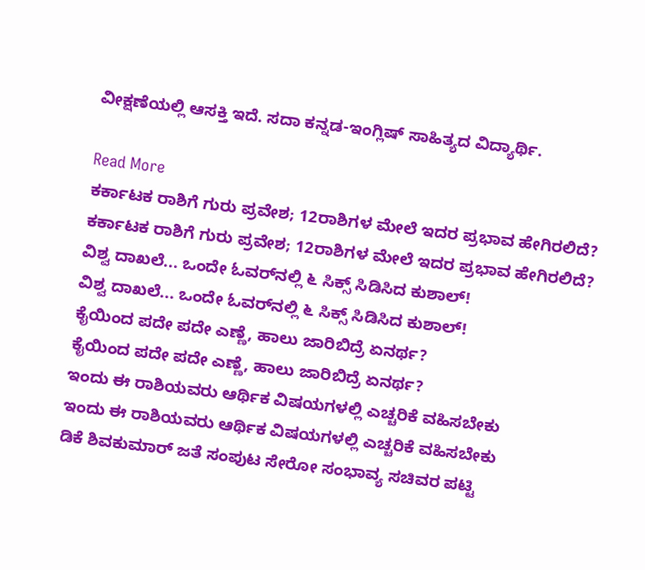ವೀಕ್ಷಣೆಯಲ್ಲಿ ಆಸಕ್ತಿ ಇದೆ. ಸದಾ ಕನ್ನಡ-ಇಂಗ್ಲಿಷ್ ಸಾಹಿತ್ಯದ ವಿದ್ಯಾರ್ಥಿ.

Read More
ಕರ್ಕಾಟಕ ರಾಶಿಗೆ ಗುರು ಪ್ರವೇಶ; 12ರಾಶಿಗಳ ಮೇಲೆ ಇದರ ಪ್ರಭಾವ ಹೇಗಿರಲಿದೆ?
ಕರ್ಕಾಟಕ ರಾಶಿಗೆ ಗುರು ಪ್ರವೇಶ; 12ರಾಶಿಗಳ ಮೇಲೆ ಇದರ ಪ್ರಭಾವ ಹೇಗಿರಲಿದೆ?
ವಿಶ್ವ ದಾಖಲೆ... ಒಂದೇ ಓವರ್‌ನಲ್ಲಿ ೬ ಸಿಕ್ಸ್ ಸಿಡಿಸಿದ ಕುಶಾಲ್!
ವಿಶ್ವ ದಾಖಲೆ... ಒಂದೇ ಓವರ್‌ನಲ್ಲಿ ೬ ಸಿಕ್ಸ್ ಸಿಡಿಸಿದ ಕುಶಾಲ್!
ಕೈಯಿಂದ ಪದೇ ಪದೇ ಎಣ್ಣೆ, ಹಾಲು ಜಾರಿಬಿದ್ರೆ ಏನರ್ಥ?
ಕೈಯಿಂದ ಪದೇ ಪದೇ ಎಣ್ಣೆ, ಹಾಲು ಜಾರಿಬಿದ್ರೆ ಏನರ್ಥ?
ಇಂದು ಈ ರಾಶಿಯವರು ಆರ್ಥಿಕ ವಿಷಯಗಳಲ್ಲಿ ಎಚ್ಚರಿಕೆ ವಹಿಸಬೇಕು
ಇಂದು ಈ ರಾಶಿಯವರು ಆರ್ಥಿಕ ವಿಷಯಗಳಲ್ಲಿ ಎಚ್ಚರಿಕೆ ವಹಿಸಬೇಕು
ಡಿಕೆ ಶಿವಕುಮಾರ್ ಜತೆ ಸಂಪುಟ ಸೇರೋ ಸಂಭಾವ್ಯ ಸಚಿವರ ಪಟ್ಟಿ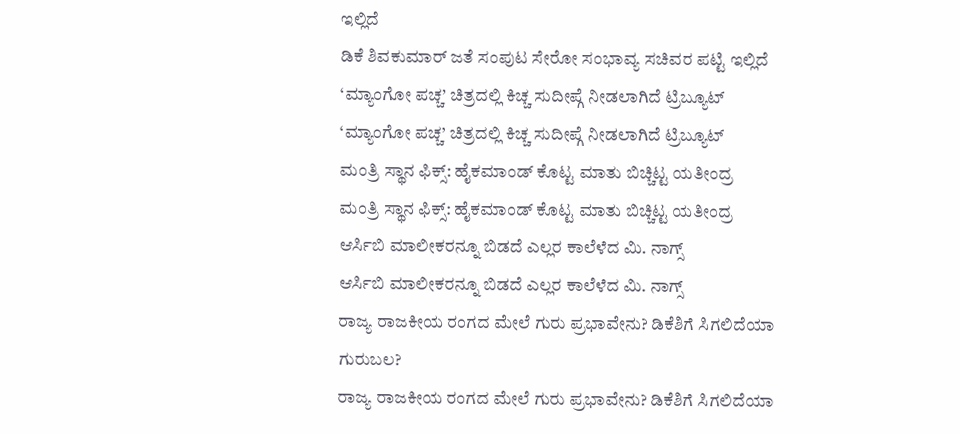ಇಲ್ಲಿದೆ
ಡಿಕೆ ಶಿವಕುಮಾರ್ ಜತೆ ಸಂಪುಟ ಸೇರೋ ಸಂಭಾವ್ಯ ಸಚಿವರ ಪಟ್ಟಿ ಇಲ್ಲಿದೆ
‘ಮ್ಯಾಂಗೋ ಪಚ್ಚ’ ಚಿತ್ರದಲ್ಲಿ ಕಿಚ್ಚ ಸುದೀಪ್ಗೆ ನೀಡಲಾಗಿದೆ ಟ್ರಿಬ್ಯೂಟ್
‘ಮ್ಯಾಂಗೋ ಪಚ್ಚ’ ಚಿತ್ರದಲ್ಲಿ ಕಿಚ್ಚ ಸುದೀಪ್ಗೆ ನೀಡಲಾಗಿದೆ ಟ್ರಿಬ್ಯೂಟ್
ಮಂತ್ರಿ ಸ್ಥಾನ ಫಿಕ್ಸ್: ಹೈಕಮಾಂಡ್ ಕೊಟ್ಟ ಮಾತು ಬಿಚ್ಚಿಟ್ಟ ಯತೀಂದ್ರ
ಮಂತ್ರಿ ಸ್ಥಾನ ಫಿಕ್ಸ್: ಹೈಕಮಾಂಡ್ ಕೊಟ್ಟ ಮಾತು ಬಿಚ್ಚಿಟ್ಟ ಯತೀಂದ್ರ
ಆರ್ಸಿಬಿ ಮಾಲೀಕರನ್ನೂ ಬಿಡದೆ ಎಲ್ಲರ ಕಾಲೆಳೆದ ಮಿ. ನಾಗ್ಸ್
ಆರ್ಸಿಬಿ ಮಾಲೀಕರನ್ನೂ ಬಿಡದೆ ಎಲ್ಲರ ಕಾಲೆಳೆದ ಮಿ. ನಾಗ್ಸ್
ರಾಜ್ಯ ರಾಜಕೀಯ ರಂಗದ ಮೇಲೆ ಗುರು ಪ್ರಭಾವೇನು? ಡಿಕೆಶಿಗೆ ಸಿಗಲಿದೆಯಾ ಗುರುಬಲ?
ರಾಜ್ಯ ರಾಜಕೀಯ ರಂಗದ ಮೇಲೆ ಗುರು ಪ್ರಭಾವೇನು? ಡಿಕೆಶಿಗೆ ಸಿಗಲಿದೆಯಾ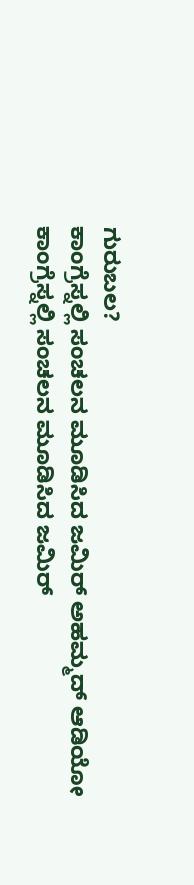ಗುರುಬಲ?
ಕಾಂಗ್ರೆಸ್ನಲ್ಲಿ ಸಂಚಲನ ಮೂಡಿಸಿದ ಜಮಿರ್ ಅಹಮ್ಮದ್ ಆಡಿಯೋ
ಕಾಂಗ್ರೆಸ್ನಲ್ಲಿ ಸಂಚಲನ ಮೂಡಿಸಿದ ಜಮಿರ್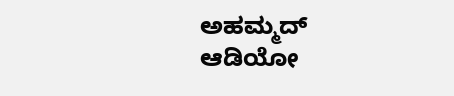ಅಹಮ್ಮದ್ ಆಡಿಯೋ